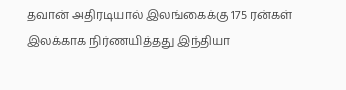தவான் அதிரடியால் இலங்கைக்கு 175 ரன்கள் இலக்காக நிர்ணயித்தது இந்தியா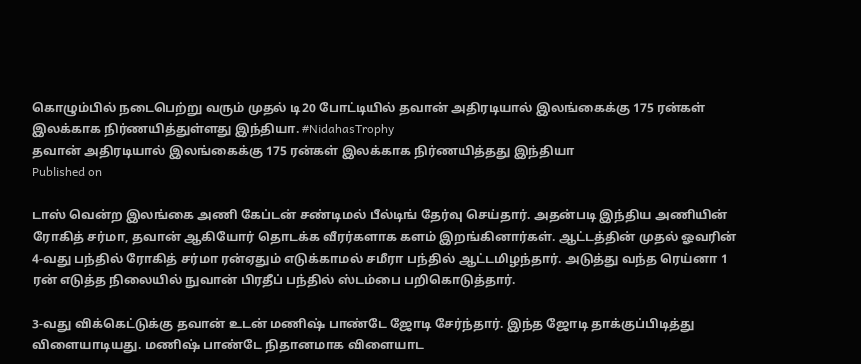கொழும்பில் நடைபெற்று வரும் முதல் டி20 போட்டியில் தவான் அதிரடியால் இலங்கைக்கு 175 ரன்கள் இலக்காக நிர்ணயித்துள்ளது இந்தியா. #NidahasTrophy
தவான் அதிரடியால் இலங்கைக்கு 175 ரன்கள் இலக்காக நிர்ணயித்தது இந்தியா
Published on

டாஸ் வென்ற இலங்கை அணி கேப்டன் சண்டிமல் பீல்டிங் தேர்வு செய்தார். அதன்படி இந்திய அணியின் ரோகித் சர்மா, தவான் ஆகியோர் தொடக்க வீரர்களாக களம் இறங்கினார்கள். ஆட்டத்தின் முதல் ஓவரின் 4-வது பந்தில் ரோகித் சர்மா ரன்ஏதும் எடுக்காமல் சமீரா பந்தில் ஆட்டமிழந்தார். அடுத்து வந்த ரெய்னா 1 ரன் எடுத்த நிலையில் நுவான் பிரதீப் பந்தில் ஸ்டம்பை பறிகொடுத்தார்.

3-வது விக்கெட்டுக்கு தவான் உடன் மணிஷ் பாண்டே ஜோடி சேர்ந்தார். இந்த ஜோடி தாக்குப்பிடித்து விளையாடியது. மணிஷ் பாண்டே நிதானமாக விளையாட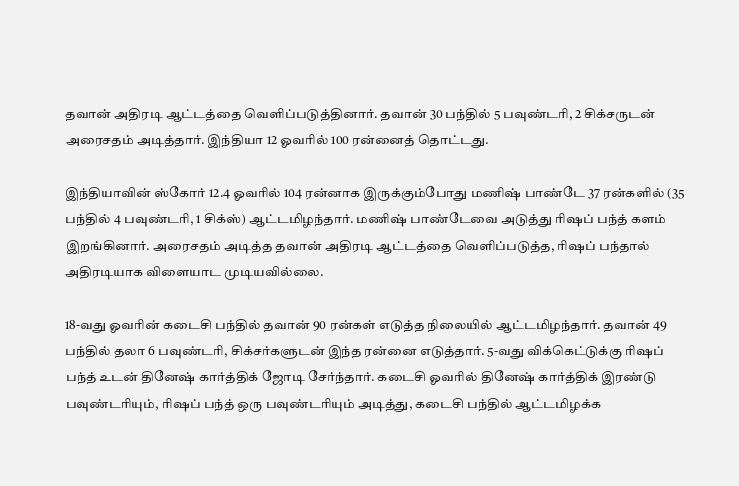தவான் அதிரடி ஆட்டத்தை வெளிப்படுத்தினார். தவான் 30 பந்தில் 5 பவுண்டரி, 2 சிக்சருடன் அரைசதம் அடித்தார். இந்தியா 12 ஓவரில் 100 ரன்னைத் தொட்டது.

இந்தியாவின் ஸ்கோர் 12.4 ஓவரில் 104 ரன்னாக இருக்கும்போது மணிஷ் பாண்டே 37 ரன்களில் (35 பந்தில் 4 பவுண்டரி, 1 சிக்ஸ்) ஆட்டமிழந்தார். மணிஷ் பாண்டேவை அடுத்து ரிஷப் பந்த் களம் இறங்கினார். அரைசதம் அடித்த தவான் அதிரடி ஆட்டத்தை வெளிப்படுத்த, ரிஷப் பந்தால் அதிரடியாக விளையாட முடியவில்லை.

18-வது ஓவரின் கடைசி பந்தில் தவான் 90 ரன்கள் எடுத்த நிலையில் ஆட்டமிழந்தார். தவான் 49 பந்தில் தலா 6 பவுண்டரி, சிக்சர்களுடன் இந்த ரன்னை எடுத்தார். 5-வது விக்கெட்டுக்கு ரிஷப் பந்த் உடன் தினேஷ் கார்த்திக் ஜோடி சேர்ந்தார். கடைசி ஓவரில் தினேஷ் கார்த்திக் இரண்டு பவுண்டரியும், ரிஷப் பந்த் ஒரு பவுண்டரியும் அடித்து, கடைசி பந்தில் ஆட்டமிழக்க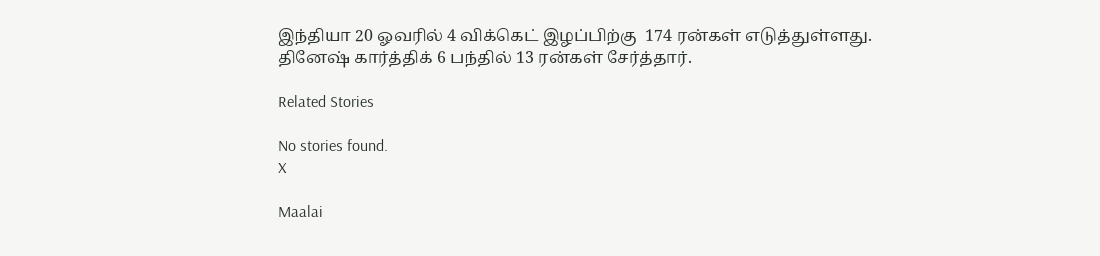இந்தியா 20 ஓவரில் 4 விக்கெட் இழப்பிற்கு  174 ரன்கள் எடுத்துள்ளது. தினேஷ் கார்த்திக் 6 பந்தில் 13 ரன்கள் சேர்த்தார்.

Related Stories

No stories found.
X

Maalai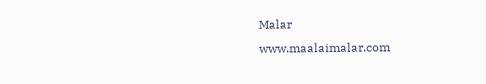Malar
www.maalaimalar.com